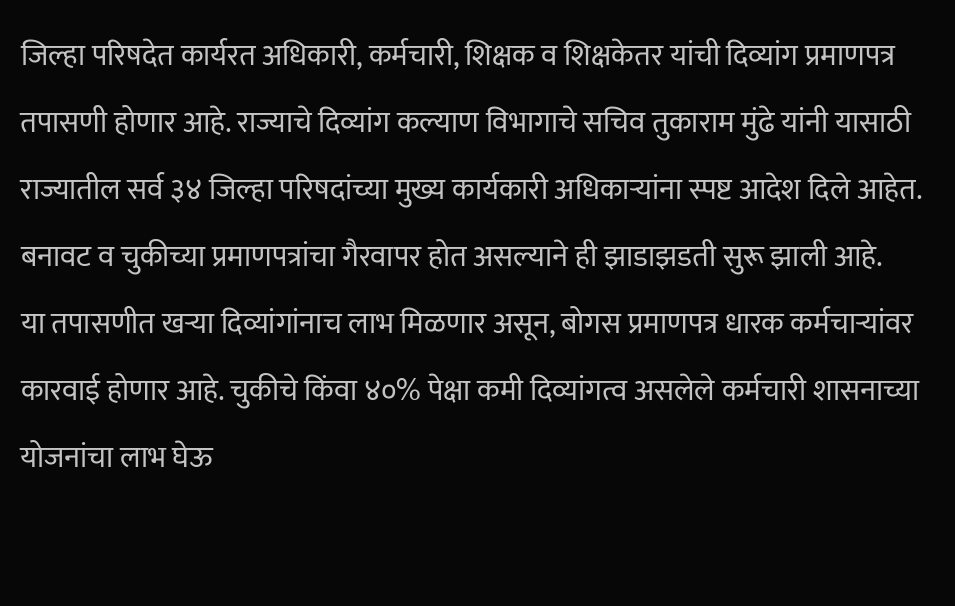जिल्हा परिषदेत कार्यरत अधिकारी, कर्मचारी, शिक्षक व शिक्षकेतर यांची दिव्यांग प्रमाणपत्र तपासणी होणार आहे. राज्याचे दिव्यांग कल्याण विभागाचे सचिव तुकाराम मुंढे यांनी यासाठी राज्यातील सर्व ३४ जिल्हा परिषदांच्या मुख्य कार्यकारी अधिकाऱ्यांना स्पष्ट आदेश दिले आहेत.
बनावट व चुकीच्या प्रमाणपत्रांचा गैरवापर होत असल्याने ही झाडाझडती सुरू झाली आहे.
या तपासणीत खऱ्या दिव्यांगांनाच लाभ मिळणार असून, बोगस प्रमाणपत्र धारक कर्मचाऱ्यांवर कारवाई होणार आहे. चुकीचे किंवा ४०% पेक्षा कमी दिव्यांगत्व असलेले कर्मचारी शासनाच्या योजनांचा लाभ घेऊ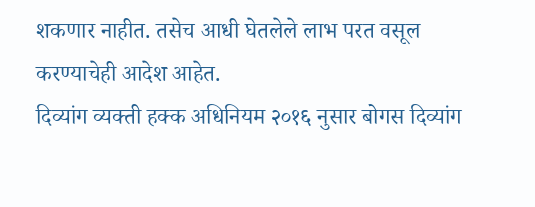शकणार नाहीत. तसेच आधी घेतलेले लाभ परत वसूल करण्याचेही आदेश आहेत.
दिव्यांग व्यक्ती हक्क अधिनियम २०१६ नुसार बोगस दिव्यांग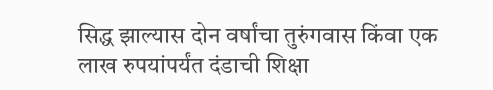सिद्ध झाल्यास दोन वर्षांचा तुरुंगवास किंवा एक लाख रुपयांपर्यंत दंडाची शिक्षा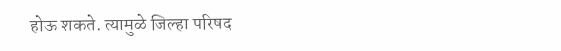होऊ शकते. त्यामुळे जिल्हा परिषद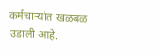कर्मचाऱ्यांत खळबळ उडाली आहे.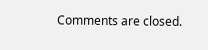Comments are closed.